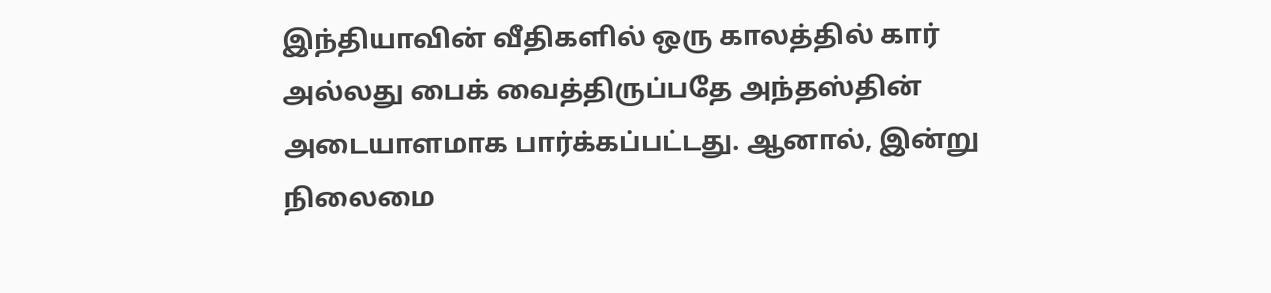இந்தியாவின் வீதிகளில் ஒரு காலத்தில் கார் அல்லது பைக் வைத்திருப்பதே அந்தஸ்தின் அடையாளமாக பார்க்கப்பட்டது. ஆனால், இன்று நிலைமை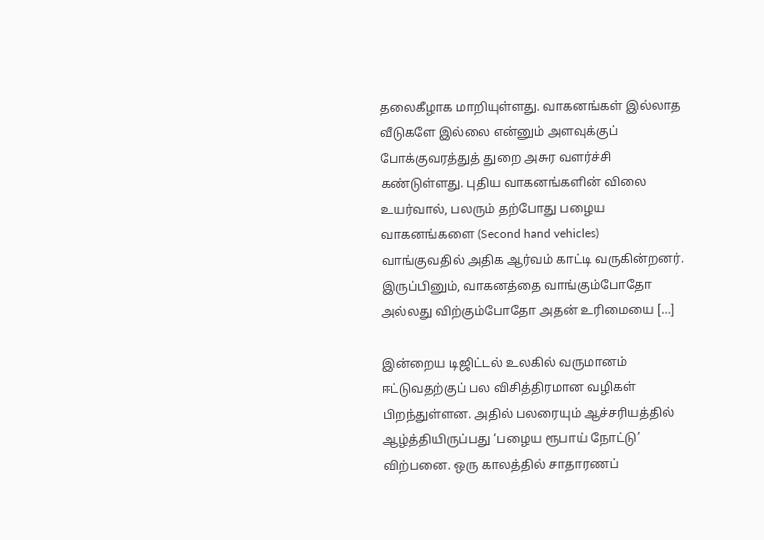தலைகீழாக மாறியுள்ளது. வாகனங்கள் இல்லாத வீடுகளே இல்லை என்னும் அளவுக்குப் போக்குவரத்துத் துறை அசுர வளர்ச்சி கண்டுள்ளது. புதிய வாகனங்களின் விலை உயர்வால், பலரும் தற்போது பழைய வாகனங்களை (Second hand vehicles) வாங்குவதில் அதிக ஆர்வம் காட்டி வருகின்றனர். இருப்பினும், வாகனத்தை வாங்கும்போதோ அல்லது விற்கும்போதோ அதன் உரிமையை […]

இன்றைய டிஜிட்டல் உலகில் வருமானம் ஈட்டுவதற்குப் பல விசித்திரமான வழிகள் பிறந்துள்ளன. அதில் பலரையும் ஆச்சரியத்தில் ஆழ்த்தியிருப்பது ‘பழைய ரூபாய் நோட்டு’ விற்பனை. ஒரு காலத்தில் சாதாரணப்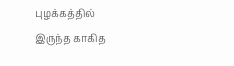புழக்கத்தில் இருந்த காகித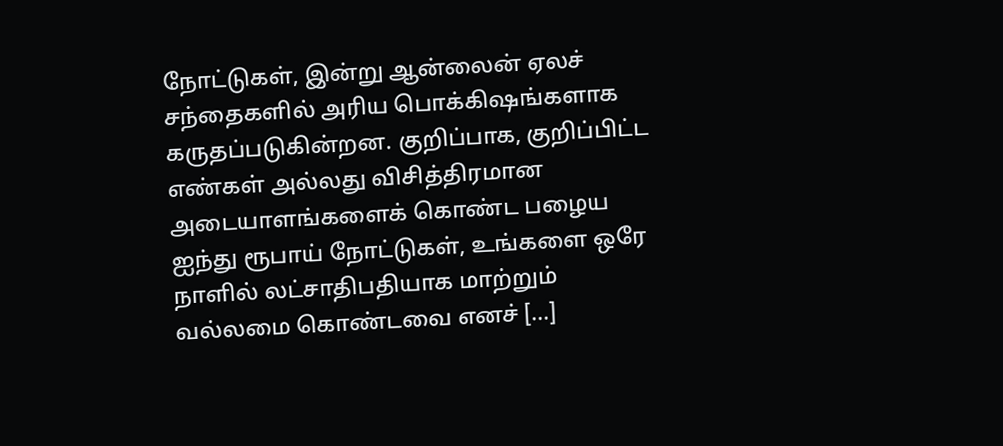நோட்டுகள், இன்று ஆன்லைன் ஏலச் சந்தைகளில் அரிய பொக்கிஷங்களாக கருதப்படுகின்றன. குறிப்பாக, குறிப்பிட்ட எண்கள் அல்லது விசித்திரமான அடையாளங்களைக் கொண்ட பழைய ஐந்து ரூபாய் நோட்டுகள், உங்களை ஒரே நாளில் லட்சாதிபதியாக மாற்றும் வல்லமை கொண்டவை எனச் […]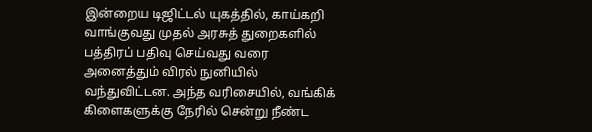இன்றைய டிஜிட்டல் யுகத்தில், காய்கறி வாங்குவது முதல் அரசுத் துறைகளில் பத்திரப் பதிவு செய்வது வரை அனைத்தும் விரல் நுனியில் வந்துவிட்டன. அந்த வரிசையில், வங்கிக் கிளைகளுக்கு நேரில் சென்று நீண்ட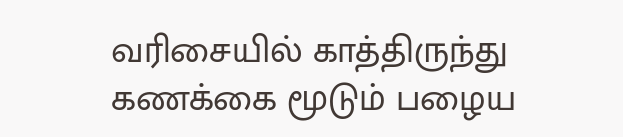வரிசையில் காத்திருந்து கணக்கை மூடும் பழைய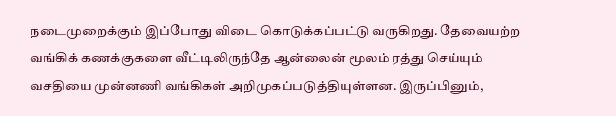நடைமுறைக்கும் இப்போது விடை கொடுக்கப்பட்டு வருகிறது. தேவையற்ற வங்கிக் கணக்குகளை வீட்டிலிருந்தே ஆன்லைன் மூலம் ரத்து செய்யும் வசதியை முன்னணி வங்கிகள் அறிமுகப்படுத்தியுள்ளன. இருப்பினும்,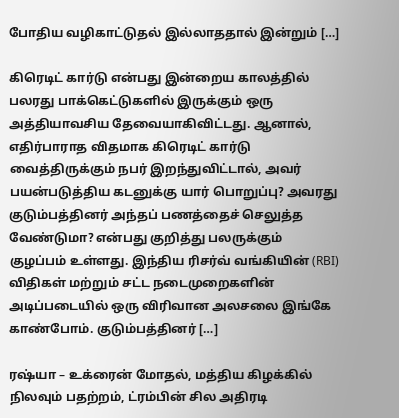போதிய வழிகாட்டுதல் இல்லாததால் இன்றும் […]

கிரெடிட் கார்டு என்பது இன்றைய காலத்தில் பலரது பாக்கெட்டுகளில் இருக்கும் ஒரு அத்தியாவசிய தேவையாகிவிட்டது. ஆனால், எதிர்பாராத விதமாக கிரெடிட் கார்டு வைத்திருக்கும் நபர் இறந்துவிட்டால், அவர் பயன்படுத்திய கடனுக்கு யார் பொறுப்பு? அவரது குடும்பத்தினர் அந்தப் பணத்தைச் செலுத்த வேண்டுமா? என்பது குறித்து பலருக்கும் குழப்பம் உள்ளது. இந்திய ரிசர்வ் வங்கியின் (RBI) விதிகள் மற்றும் சட்ட நடைமுறைகளின் அடிப்படையில் ஒரு விரிவான அலசலை இங்கே காண்போம். குடும்பத்தினர் […]

ரஷ்யா – உக்ரைன் மோதல், மத்திய கிழக்கில் நிலவும் பதற்றம், ட்ரம்பின் சில அதிரடி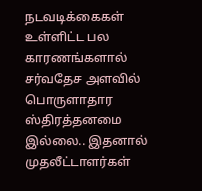நடவடிக்கைகள் உள்ளிட்ட பல காரணங்களால் சர்வதேச அளவில் பொருளாதார ஸ்திரத்தனமை இல்லை.. இதனால் முதலீட்டாளர்கள்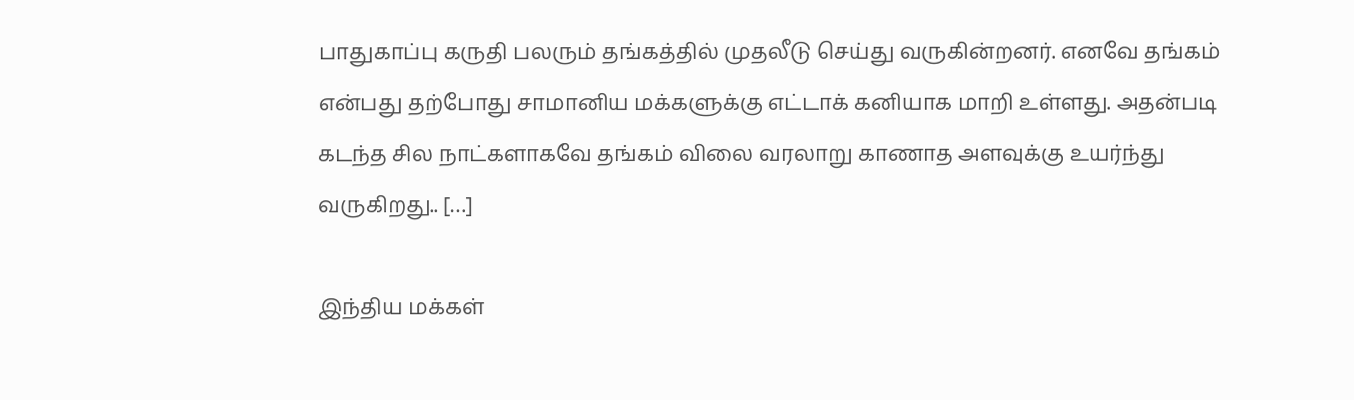பாதுகாப்பு கருதி பலரும் தங்கத்தில் முதலீடு செய்து வருகின்றனர். எனவே தங்கம் என்பது தற்போது சாமானிய மக்களுக்கு எட்டாக் கனியாக மாறி உள்ளது. அதன்படி கடந்த சில நாட்களாகவே தங்கம் விலை வரலாறு காணாத அளவுக்கு உயர்ந்து வருகிறது.. […]

இந்திய மக்கள்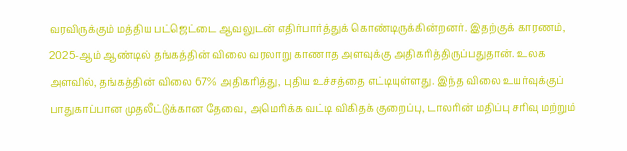வரவிருக்கும் மத்திய பட்ஜெட்டை ஆவலுடன் எதிர்பார்த்துக் கொண்டிருக்கின்றனர். இதற்குக் காரணம், 2025-ஆம் ஆண்டில் தங்கத்தின் விலை வரலாறு காணாத அளவுக்கு அதிகரித்திருப்பதுதான். உலக அளவில், தங்கத்தின் விலை 67% அதிகரித்து, புதிய உச்சத்தை எட்டியுள்ளது. இந்த விலை உயர்வுக்குப் பாதுகாப்பான முதலீட்டுக்கான தேவை, அமெரிக்க வட்டி விகிதக் குறைப்பு, டாலரின் மதிப்பு சரிவு மற்றும்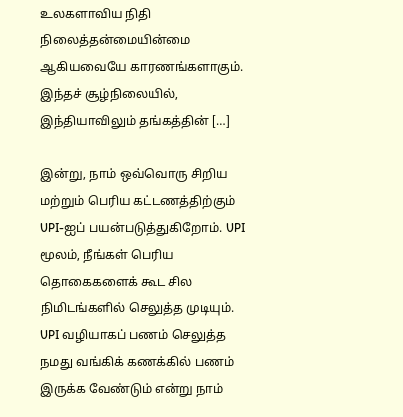உலகளாவிய நிதி நிலைத்தன்மையின்மை ஆகியவையே காரணங்களாகும். இந்தச் சூழ்நிலையில், இந்தியாவிலும் தங்கத்தின் […]

இன்று, நாம் ஒவ்வொரு சிறிய மற்றும் பெரிய கட்டணத்திற்கும் UPI-ஐப் பயன்படுத்துகிறோம். UPI மூலம், நீங்கள் பெரிய தொகைகளைக் கூட சில நிமிடங்களில் செலுத்த முடியும். UPI வழியாகப் பணம் செலுத்த நமது வங்கிக் கணக்கில் பணம் இருக்க வேண்டும் என்று நாம்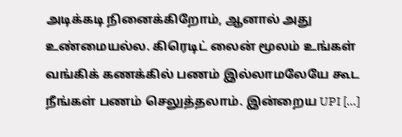அடிக்கடி நினைக்கிறோம், ஆனால் அது உண்மையல்ல. கிரெடிட் லைன் மூலம் உங்கள் வங்கிக் கணக்கில் பணம் இல்லாமலேயே கூட நீங்கள் பணம் செலுத்தலாம். இன்றைய UPI […]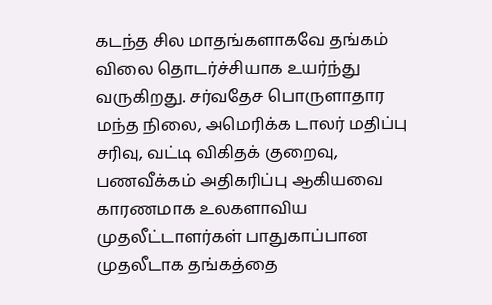கடந்த சில மாதங்களாகவே தங்கம் விலை தொடர்ச்சியாக உயர்ந்து வருகிறது. சர்வதேச பொருளாதார மந்த நிலை, அமெரிக்க டாலர் மதிப்பு சரிவு, வட்டி விகிதக் குறைவு, பணவீக்கம் அதிகரிப்பு ஆகியவை காரணமாக உலகளாவிய முதலீட்டாளர்கள் பாதுகாப்பான முதலீடாக தங்கத்தை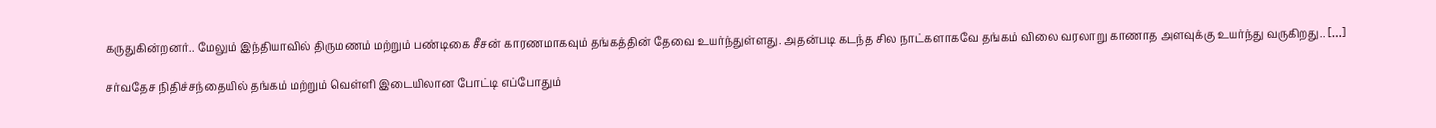கருதுகின்றனர்.. மேலும் இந்தியாவில் திருமணம் மற்றும் பண்டிகை சீசன் காரணமாகவும் தங்கத்தின் தேவை உயர்ந்துள்ளது. அதன்படி கடந்த சில நாட்களாகவே தங்கம் விலை வரலாறு காணாத அளவுக்கு உயர்ந்து வருகிறது.. […]

சர்வதேச நிதிச்சந்தையில் தங்கம் மற்றும் வெள்ளி இடையிலான போட்டி எப்போதும்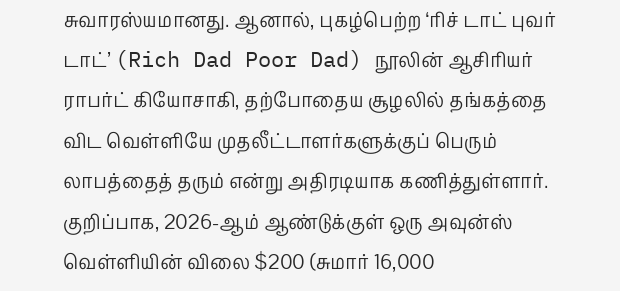சுவாரஸ்யமானது. ஆனால், புகழ்பெற்ற ‘ரிச் டாட் புவர் டாட்’ (Rich Dad Poor Dad) நூலின் ஆசிரியர் ராபர்ட் கியோசாகி, தற்போதைய சூழலில் தங்கத்தை விட வெள்ளியே முதலீட்டாளர்களுக்குப் பெரும் லாபத்தைத் தரும் என்று அதிரடியாக கணித்துள்ளார். குறிப்பாக, 2026-ஆம் ஆண்டுக்குள் ஒரு அவுன்ஸ் வெள்ளியின் விலை $200 (சுமார் 16,000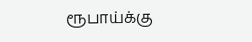ரூபாய்க்கு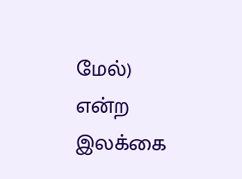மேல்) என்ற இலக்கை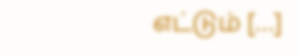எட்டும் […]